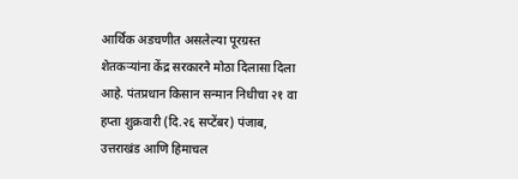आर्थिक अडचणीत असलेल्या पूरग्रस्त शेतकऱ्यांना केंद्र सरकारने मोठा दिलासा दिला आहे. पंतप्रधान किसान सन्मान निधीचा २१ वा हप्ता शुक्रवारी (दि.२६ सप्टेंबर) पंजाब, उत्तराखंड आणि हिमाचल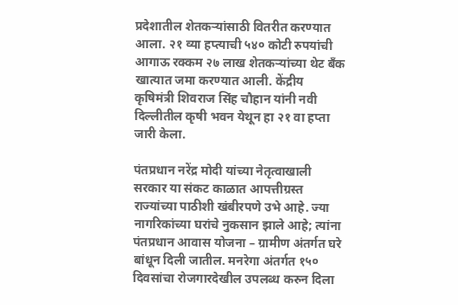प्रदेशातील शेतकऱ्यांसाठी वितरीत करण्यात आला. २१ व्या हप्त्याची ५४० कोटी रुपयांची आगाऊ रक्कम २७ लाख शेतकऱ्यांच्या थेट बँक खात्यात जमा करण्यात आली. केंद्रीय कृषिमंत्री शिवराज सिंह चौहान यांनी नवी दिल्लीतील कृषी भवन येथून हा २१ वा हप्ता जारी केला.

पंतप्रधान नरेंद्र मोदी यांच्या नेतृत्वाखाली सरकार या संकट काळात आपत्तीग्रस्त राज्यांच्या पाठीशी खंबीरपणे उभे आहे. ज्या नागरिकांच्या घरांचे नुकसान झाले आहे; त्यांना पंतप्रधान आवास योजना – ग्रामीण अंतर्गत घरे बांधून दिली जातील. मनरेगा अंतर्गत १५० दिवसांचा रोजगारदेखील उपलब्ध करुन दिला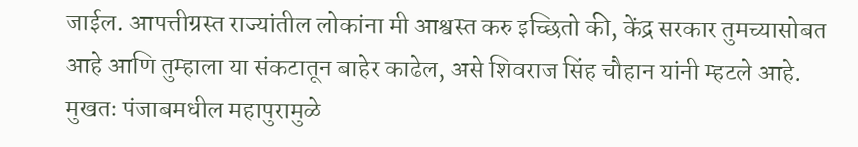जाईल. आपत्तीग्रस्त राज्यांतील लोकांना मी आश्वस्त करु इच्छितो की, केंद्र सरकार तुमच्यासोबत आहे आणि तुम्हाला या संकटातून बाहेर काढेल, असे शिवराज सिंह चौहान यांनी म्हटले आहे. मुखतः पंजाबमधील महापुरामुळे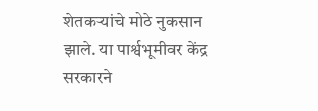शेतकऱ्यांचे मोठे नुकसान झाले. या पार्श्वभूमीवर केंद्र सरकारने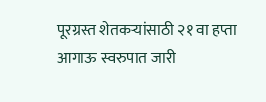पूरग्रस्त शेतकऱ्यांसाठी २१ वा हप्ता आगाऊ स्वरुपात जारी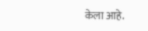केला आहे.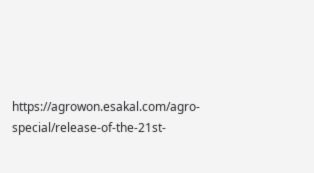https://agrowon.esakal.com/agro-special/release-of-the-21st-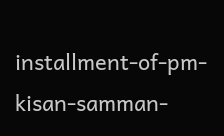installment-of-pm-kisan-samman-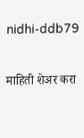nidhi-ddb79

माहिती शेअर करा